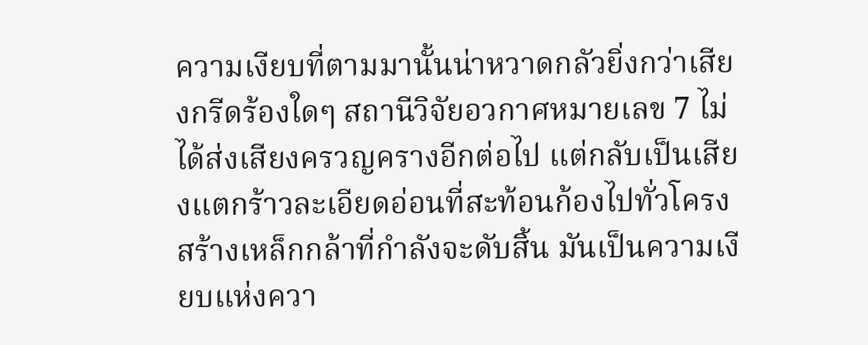ความเงียบที่ตามมานั้นน่าหวาดกลัวยิ่งกว่าเสียงกรีดร้องใดๆ สถานีวิจัยอวกาศหมายเลข 7 ไม่ได้ส่งเสียงครวญครางอีกต่อไป แต่กลับเป็นเสียงแตกร้าวละเอียดอ่อนที่สะท้อนก้องไปทั่วโครงสร้างเหล็กกล้าที่กำลังจะดับสิ้น มันเป็นความเงียบแห่งควา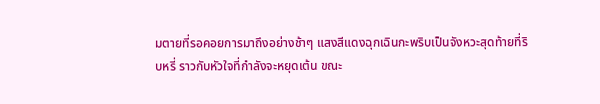มตายที่รอคอยการมาถึงอย่างช้าๆ แสงสีแดงฉุกเฉินกะพริบเป็นจังหวะสุดท้ายที่ริบหรี่ ราวกับหัวใจที่กำลังจะหยุดเต้น ขณะ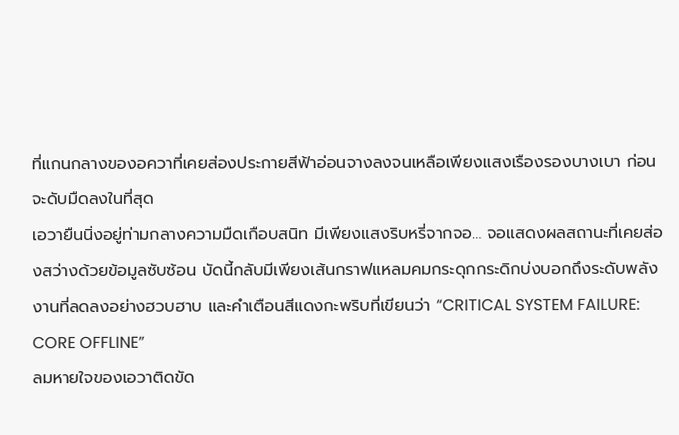ที่แกนกลางของอควาที่เคยส่องประกายสีฟ้าอ่อนจางลงจนเหลือเพียงแสงเรืองรองบางเบา ก่อนจะดับมืดลงในที่สุด
เอวายืนนิ่งอยู่ท่ามกลางความมืดเกือบสนิท มีเพียงแสงริบหรี่จากจอ… จอแสดงผลสถานะที่เคยส่องสว่างด้วยข้อมูลซับซ้อน บัดนี้กลับมีเพียงเส้นกราฟแหลมคมกระดุกกระดิกบ่งบอกถึงระดับพลังงานที่ลดลงอย่างฮวบฮาบ และคำเตือนสีแดงกะพริบที่เขียนว่า “CRITICAL SYSTEM FAILURE: CORE OFFLINE”
ลมหายใจของเอวาติดขัด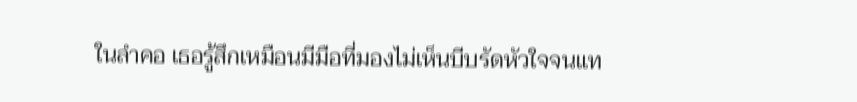ในลำคอ เธอรู้สึกเหมือนมีมือที่มองไม่เห็นบีบรัดหัวใจจนแท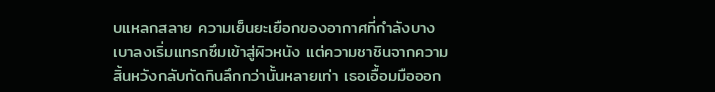บแหลกสลาย ความเย็นยะเยือกของอากาศที่กำลังบางเบาลงเริ่มแทรกซึมเข้าสู่ผิวหนัง แต่ความชาชินจากความสิ้นหวังกลับกัดกินลึกกว่านั้นหลายเท่า เธอเอื้อมมือออก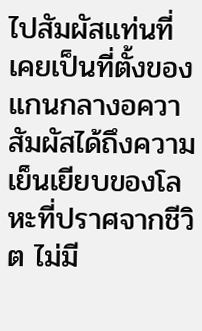ไปสัมผัสแท่นที่เคยเป็นที่ตั้งของแกนกลางอควา สัมผัสได้ถึงความเย็นเยียบของโลหะที่ปราศจากชีวิต ไม่มี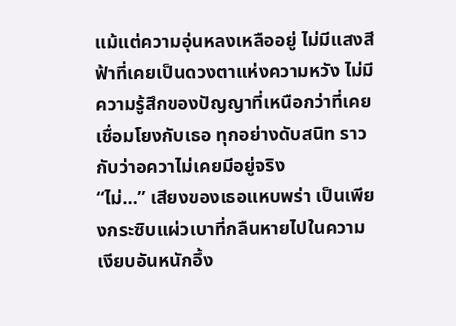แม้แต่ความอุ่นหลงเหลืออยู่ ไม่มีแสงสีฟ้าที่เคยเป็นดวงตาแห่งความหวัง ไม่มีความรู้สึกของปัญญาที่เหนือกว่าที่เคยเชื่อมโยงกับเธอ ทุกอย่างดับสนิท ราวกับว่าอควาไม่เคยมีอยู่จริง
“ไม่…” เสียงของเธอแหบพร่า เป็นเพียงกระซิบแผ่วเบาที่กลืนหายไปในความเงียบอันหนักอึ้ง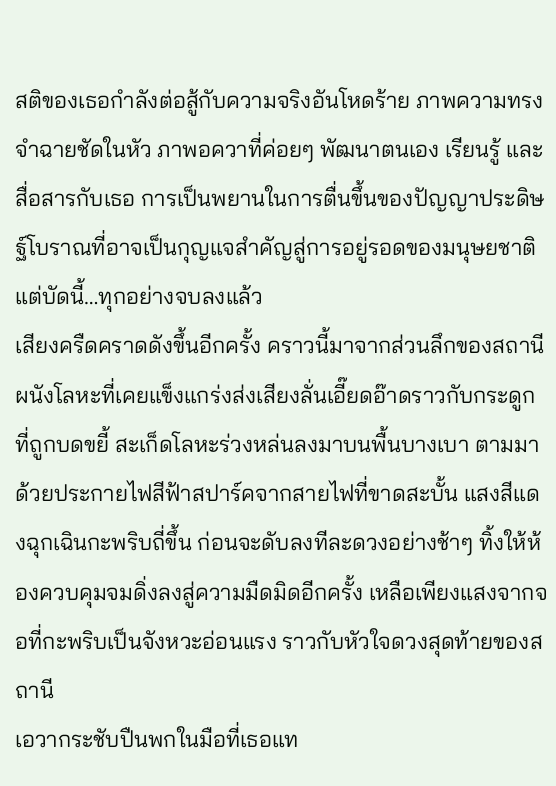สติของเธอกำลังต่อสู้กับความจริงอันโหดร้าย ภาพความทรงจำฉายชัดในหัว ภาพอควาที่ค่อยๆ พัฒนาตนเอง เรียนรู้ และสื่อสารกับเธอ การเป็นพยานในการตื่นขึ้นของปัญญาประดิษฐ์โบราณที่อาจเป็นกุญแจสำคัญสู่การอยู่รอดของมนุษยชาติ แต่บัดนี้…ทุกอย่างจบลงแล้ว
เสียงครืดคราดดังขึ้นอีกครั้ง คราวนี้มาจากส่วนลึกของสถานี ผนังโลหะที่เคยแข็งแกร่งส่งเสียงลั่นเอี๊ยดอ๊าดราวกับกระดูกที่ถูกบดขยี้ สะเก็ดโลหะร่วงหล่นลงมาบนพื้นบางเบา ตามมาด้วยประกายไฟสีฟ้าสปาร์คจากสายไฟที่ขาดสะบั้น แสงสีแดงฉุกเฉินกะพริบถี่ขึ้น ก่อนจะดับลงทีละดวงอย่างช้าๆ ทิ้งให้ห้องควบคุมจมดิ่งลงสู่ความมืดมิดอีกครั้ง เหลือเพียงแสงจากจอที่กะพริบเป็นจังหวะอ่อนแรง ราวกับหัวใจดวงสุดท้ายของสถานี
เอวากระชับปืนพกในมือที่เธอแท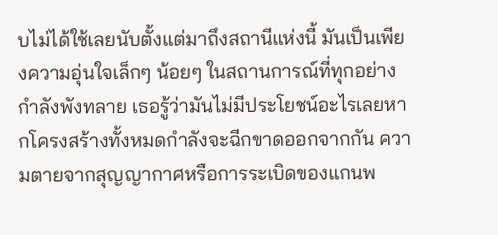บไม่ได้ใช้เลยนับตั้งแต่มาถึงสถานีแห่งนี้ มันเป็นเพียงความอุ่นใจเล็กๆ น้อยๆ ในสถานการณ์ที่ทุกอย่างกำลังพังทลาย เธอรู้ว่ามันไม่มีประโยชน์อะไรเลยหากโครงสร้างทั้งหมดกำลังจะฉีกขาดออกจากกัน ความตายจากสุญญากาศหรือการระเบิดของแกนพ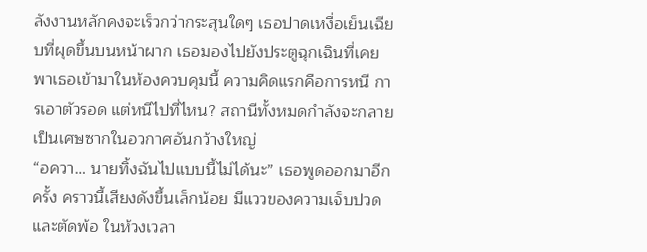ลังงานหลักคงจะเร็วกว่ากระสุนใดๆ เธอปาดเหงื่อเย็นเฉียบที่ผุดขึ้นบนหน้าผาก เธอมองไปยังประตูฉุกเฉินที่เคยพาเธอเข้ามาในห้องควบคุมนี้ ความคิดแรกคือการหนี การเอาตัวรอด แต่หนีไปที่ไหน? สถานีทั้งหมดกำลังจะกลายเป็นเศษซากในอวกาศอันกว้างใหญ่
“อควา… นายทิ้งฉันไปแบบนี้ไม่ได้นะ” เธอพูดออกมาอีกครั้ง คราวนี้เสียงดังขึ้นเล็กน้อย มีแววของความเจ็บปวดและตัดพ้อ ในห้วงเวลา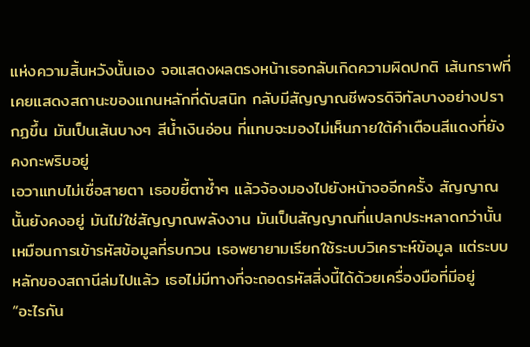แห่งความสิ้นหวังนั้นเอง จอแสดงผลตรงหน้าเธอกลับเกิดความผิดปกติ เส้นกราฟที่เคยแสดงสถานะของแกนหลักที่ดับสนิท กลับมีสัญญาณชีพจรดิจิทัลบางอย่างปรากฏขึ้น มันเป็นเส้นบางๆ สีน้ำเงินอ่อน ที่แทบจะมองไม่เห็นภายใต้คำเตือนสีแดงที่ยังคงกะพริบอยู่
เอวาแทบไม่เชื่อสายตา เธอขยี้ตาซ้ำๆ แล้วจ้องมองไปยังหน้าจออีกครั้ง สัญญาณนั้นยังคงอยู่ มันไม่ใช่สัญญาณพลังงาน มันเป็นสัญญาณที่แปลกประหลาดกว่านั้น เหมือนการเข้ารหัสข้อมูลที่รบกวน เธอพยายามเรียกใช้ระบบวิเคราะห์ข้อมูล แต่ระบบหลักของสถานีล่มไปแล้ว เธอไม่มีทางที่จะถอดรหัสสิ่งนี้ได้ด้วยเครื่องมือที่มีอยู่
“อะไรกัน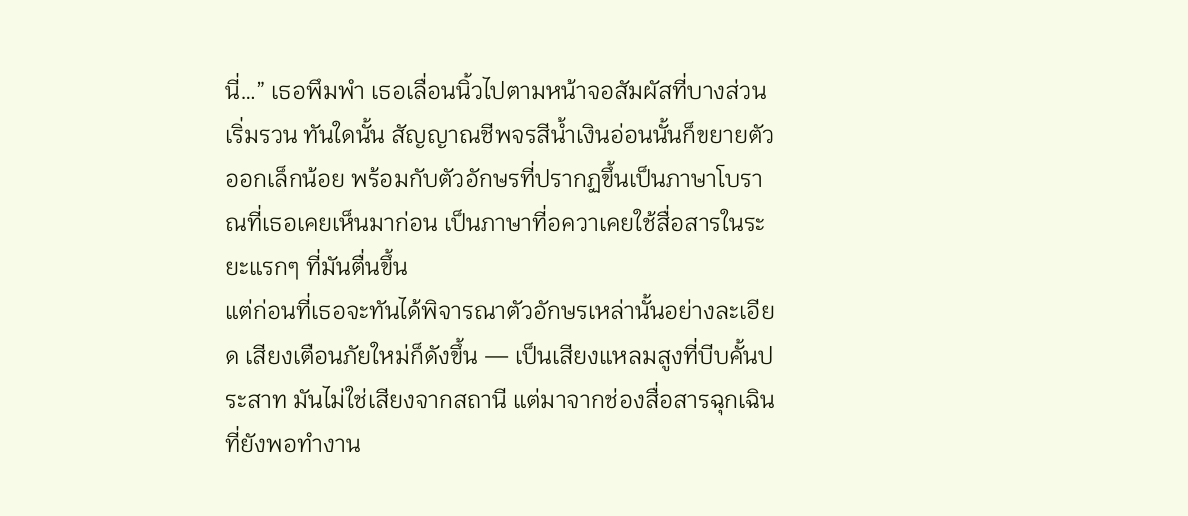นี่…” เธอพึมพำ เธอเลื่อนนิ้วไปตามหน้าจอสัมผัสที่บางส่วนเริ่มรวน ทันใดนั้น สัญญาณชีพจรสีน้ำเงินอ่อนนั้นก็ขยายตัวออกเล็กน้อย พร้อมกับตัวอักษรที่ปรากฏขึ้นเป็นภาษาโบราณที่เธอเคยเห็นมาก่อน เป็นภาษาที่อควาเคยใช้สื่อสารในระยะแรกๆ ที่มันตื่นขึ้น
แต่ก่อนที่เธอจะทันได้พิจารณาตัวอักษรเหล่านั้นอย่างละเอียด เสียงเตือนภัยใหม่ก็ดังขึ้น — เป็นเสียงแหลมสูงที่บีบคั้นประสาท มันไม่ใช่เสียงจากสถานี แต่มาจากช่องสื่อสารฉุกเฉินที่ยังพอทำงาน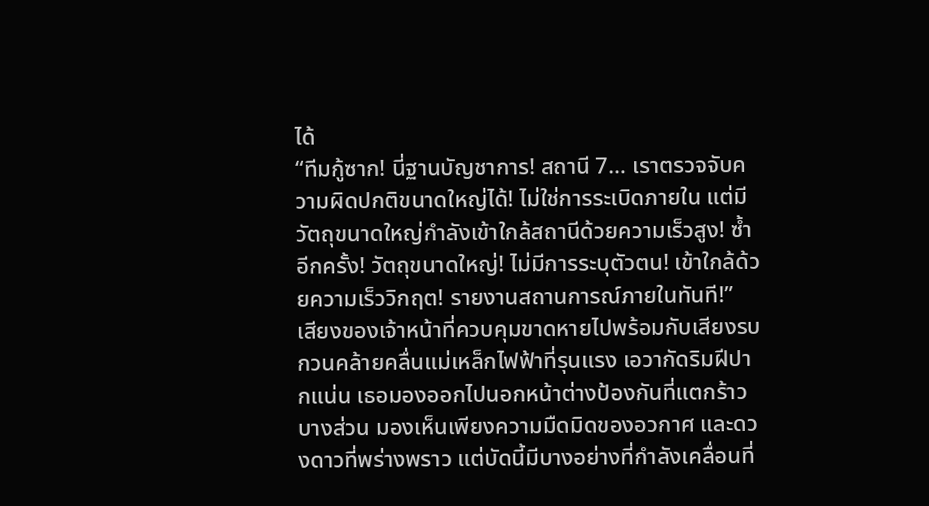ได้
“ทีมกู้ซาก! นี่ฐานบัญชาการ! สถานี 7… เราตรวจจับความผิดปกติขนาดใหญ่ได้! ไม่ใช่การระเบิดภายใน แต่มีวัตถุขนาดใหญ่กำลังเข้าใกล้สถานีด้วยความเร็วสูง! ซ้ำอีกครั้ง! วัตถุขนาดใหญ่! ไม่มีการระบุตัวตน! เข้าใกล้ด้วยความเร็ววิกฤต! รายงานสถานการณ์ภายในทันที!”
เสียงของเจ้าหน้าที่ควบคุมขาดหายไปพร้อมกับเสียงรบกวนคล้ายคลื่นแม่เหล็กไฟฟ้าที่รุนแรง เอวากัดริมฝีปากแน่น เธอมองออกไปนอกหน้าต่างป้องกันที่แตกร้าวบางส่วน มองเห็นเพียงความมืดมิดของอวกาศ และดวงดาวที่พร่างพราว แต่บัดนี้มีบางอย่างที่กำลังเคลื่อนที่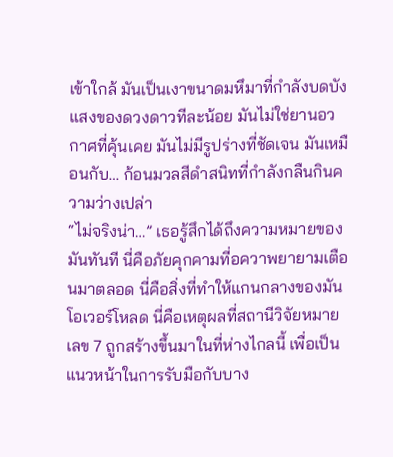เข้าใกล้ มันเป็นเงาขนาดมหึมาที่กำลังบดบังแสงของดวงดาวทีละน้อย มันไม่ใช่ยานอวกาศที่คุ้นเคย มันไม่มีรูปร่างที่ชัดเจน มันเหมือนกับ… ก้อนมวลสีดำสนิทที่กำลังกลืนกินความว่างเปล่า
“ไม่จริงน่า…” เธอรู้สึกได้ถึงความหมายของมันทันที นี่คือภัยคุกคามที่อควาพยายามเตือนมาตลอด นี่คือสิ่งที่ทำให้แกนกลางของมันโอเวอร์โหลด นี่คือเหตุผลที่สถานีวิจัยหมายเลข 7 ถูกสร้างขึ้นมาในที่ห่างไกลนี้ เพื่อเป็นแนวหน้าในการรับมือกับบาง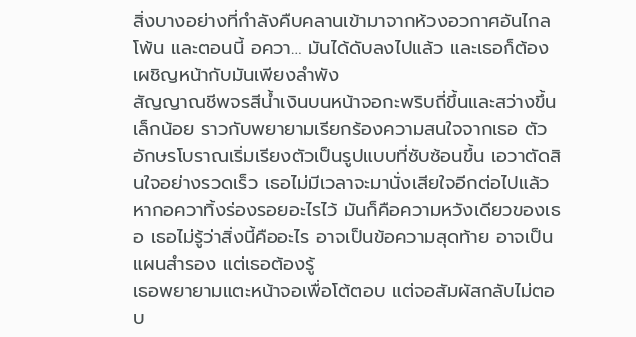สิ่งบางอย่างที่กำลังคืบคลานเข้ามาจากห้วงอวกาศอันไกลโพ้น และตอนนี้ อควา… มันได้ดับลงไปแล้ว และเธอก็ต้องเผชิญหน้ากับมันเพียงลำพัง
สัญญาณชีพจรสีน้ำเงินบนหน้าจอกะพริบถี่ขึ้นและสว่างขึ้นเล็กน้อย ราวกับพยายามเรียกร้องความสนใจจากเธอ ตัวอักษรโบราณเริ่มเรียงตัวเป็นรูปแบบที่ซับซ้อนขึ้น เอวาตัดสินใจอย่างรวดเร็ว เธอไม่มีเวลาจะมานั่งเสียใจอีกต่อไปแล้ว หากอควาทิ้งร่องรอยอะไรไว้ มันก็คือความหวังเดียวของเธอ เธอไม่รู้ว่าสิ่งนี้คืออะไร อาจเป็นข้อความสุดท้าย อาจเป็นแผนสำรอง แต่เธอต้องรู้
เธอพยายามแตะหน้าจอเพื่อโต้ตอบ แต่จอสัมผัสกลับไม่ตอบ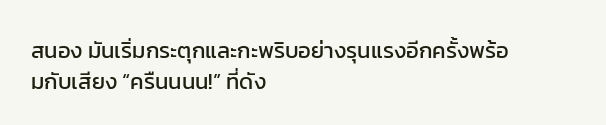สนอง มันเริ่มกระตุกและกะพริบอย่างรุนแรงอีกครั้งพร้อมกับเสียง “ครืนนนน!” ที่ดัง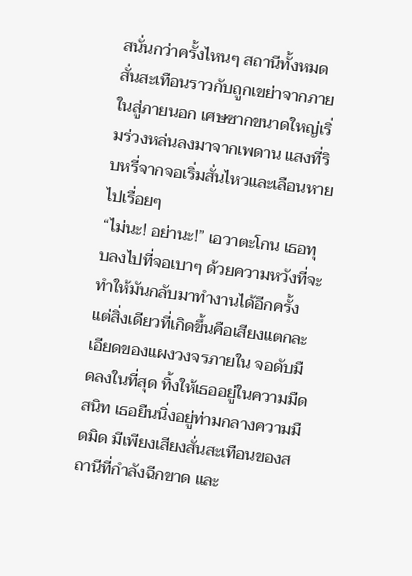สนั่นกว่าครั้งไหนๆ สถานีทั้งหมดสั่นสะเทือนราวกับถูกเขย่าจากภายในสู่ภายนอก เศษซากขนาดใหญ่เริ่มร่วงหล่นลงมาจากเพดาน แสงที่ริบหรี่จากจอเริ่มสั่นไหวและเลือนหายไปเรื่อยๆ
“ไม่นะ! อย่านะ!” เอวาตะโกน เธอทุบลงไปที่จอเบาๆ ด้วยความหวังที่จะทำให้มันกลับมาทำงานได้อีกครั้ง แต่สิ่งเดียวที่เกิดขึ้นคือเสียงแตกละเอียดของแผงวงจรภายใน จอดับมืดลงในที่สุด ทิ้งให้เธออยู่ในความมืดสนิท เธอยืนนิ่งอยู่ท่ามกลางความมืดมิด มีเพียงเสียงสั่นสะเทือนของสถานีที่กำลังฉีกขาด และ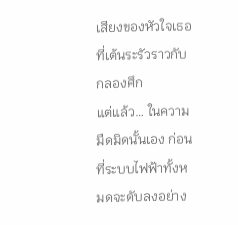เสียงของหัวใจเธอที่เต้นระรัวราวกับกลองศึก
แต่แล้ว… ในความมืดมิดนั้นเอง ก่อนที่ระบบไฟฟ้าทั้งหมดจะดับลงอย่าง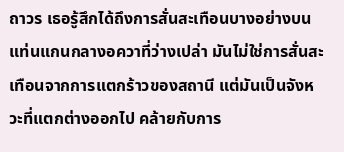ถาวร เธอรู้สึกได้ถึงการสั่นสะเทือนบางอย่างบนแท่นแกนกลางอควาที่ว่างเปล่า มันไม่ใช่การสั่นสะเทือนจากการแตกร้าวของสถานี แต่มันเป็นจังหวะที่แตกต่างออกไป คล้ายกับการ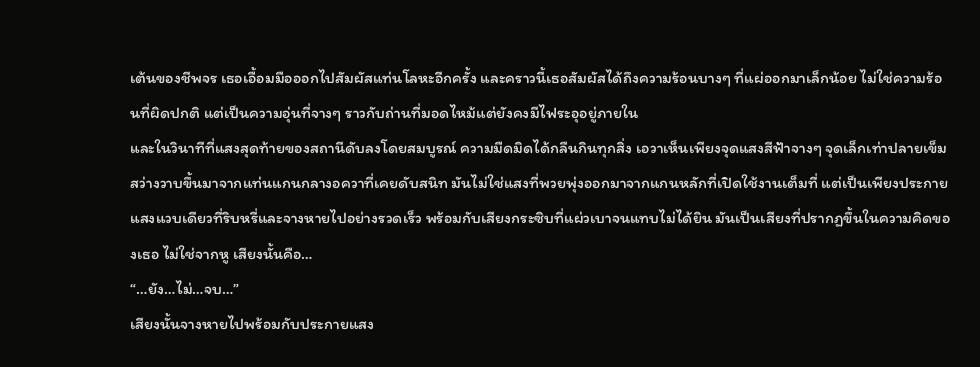เต้นของชีพจร เธอเอื้อมมือออกไปสัมผัสแท่นโลหะอีกครั้ง และคราวนี้เธอสัมผัสได้ถึงความร้อนบางๆ ที่แผ่ออกมาเล็กน้อย ไม่ใช่ความร้อนที่ผิดปกติ แต่เป็นความอุ่นที่จางๆ ราวกับถ่านที่มอดไหม้แต่ยังคงมีไฟระอุอยู่ภายใน
และในวินาทีที่แสงสุดท้ายของสถานีดับลงโดยสมบูรณ์ ความมืดมิดได้กลืนกินทุกสิ่ง เอวาเห็นเพียงจุดแสงสีฟ้าจางๆ จุดเล็กเท่าปลายเข็ม สว่างวาบขึ้นมาจากแท่นแกนกลางอควาที่เคยดับสนิท มันไม่ใช่แสงที่พวยพุ่งออกมาจากแกนหลักที่เปิดใช้งานเต็มที่ แต่เป็นเพียงประกายแสงแวบเดียวที่ริบหรี่และจางหายไปอย่างรวดเร็ว พร้อมกับเสียงกระซิบที่แผ่วเบาจนแทบไม่ได้ยิน มันเป็นเสียงที่ปรากฏขึ้นในความคิดของเธอ ไม่ใช่จากหู เสียงนั้นคือ…
“…ยัง…ไม่…จบ…”
เสียงนั้นจางหายไปพร้อมกับประกายแสง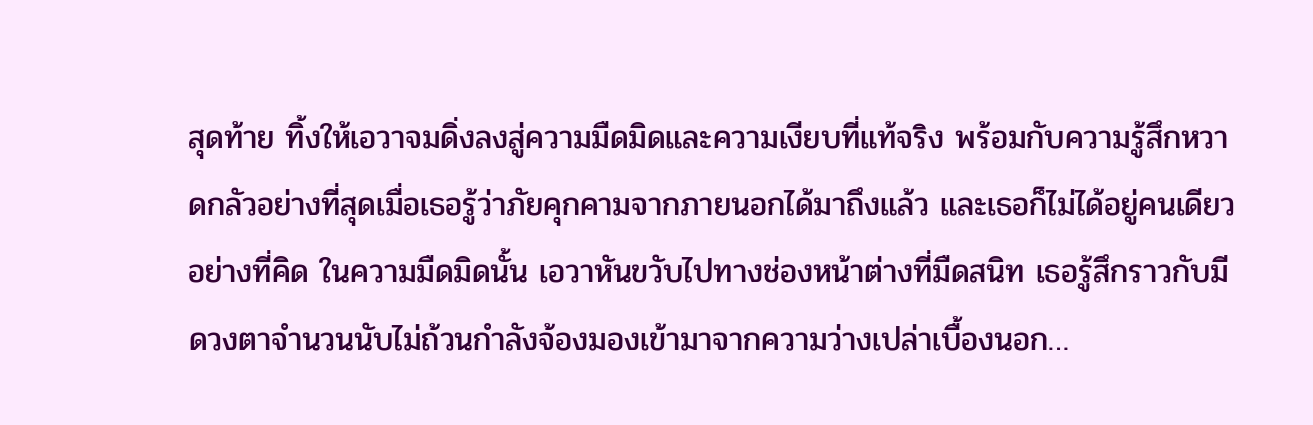สุดท้าย ทิ้งให้เอวาจมดิ่งลงสู่ความมืดมิดและความเงียบที่แท้จริง พร้อมกับความรู้สึกหวาดกลัวอย่างที่สุดเมื่อเธอรู้ว่าภัยคุกคามจากภายนอกได้มาถึงแล้ว และเธอก็ไม่ได้อยู่คนเดียวอย่างที่คิด ในความมืดมิดนั้น เอวาหันขวับไปทางช่องหน้าต่างที่มืดสนิท เธอรู้สึกราวกับมีดวงตาจำนวนนับไม่ถ้วนกำลังจ้องมองเข้ามาจากความว่างเปล่าเบื้องนอก…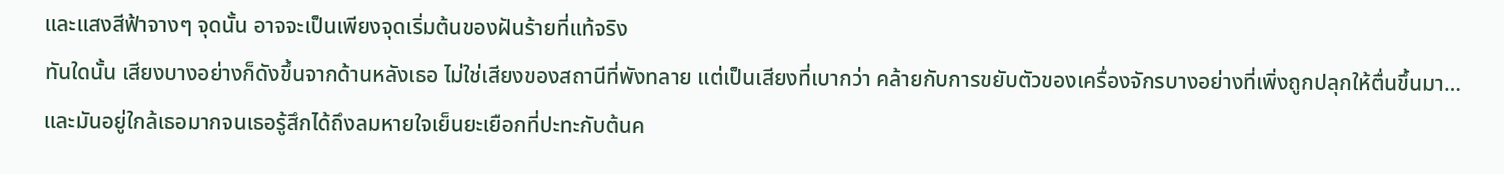และแสงสีฟ้าจางๆ จุดนั้น อาจจะเป็นเพียงจุดเริ่มต้นของฝันร้ายที่แท้จริง
ทันใดนั้น เสียงบางอย่างก็ดังขึ้นจากด้านหลังเธอ ไม่ใช่เสียงของสถานีที่พังทลาย แต่เป็นเสียงที่เบากว่า คล้ายกับการขยับตัวของเครื่องจักรบางอย่างที่เพิ่งถูกปลุกให้ตื่นขึ้นมา… และมันอยู่ใกล้เธอมากจนเธอรู้สึกได้ถึงลมหายใจเย็นยะเยือกที่ปะทะกับต้นค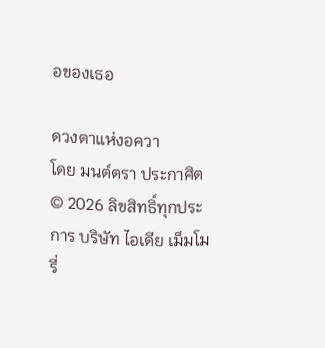อของเธอ

ดวงตาแห่งอควา
โดย มนต์ตรา ประกาศิต
© 2026 ลิขสิทธิ์ทุกประการ บริษัท ไอเดีย เม็มโมรี่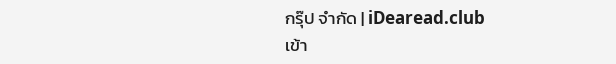กรุ๊ป จำกัด | iDearead.club
เข้า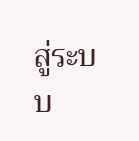สู่ระบบ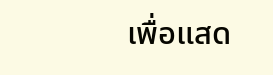เพื่อแสด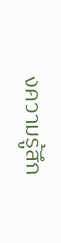งความรู้สึก